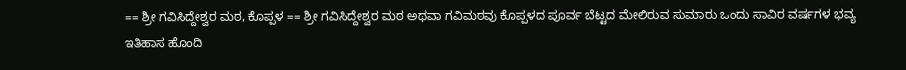== ಶ್ರೀ ಗವಿಸಿದ್ದೇಶ್ವರ ಮಠ, ಕೊಪ್ಪಳ == ಶ್ರೀ ಗವಿಸಿದ್ದೇಶ್ವರ ಮಠ ಅಥವಾ ಗವಿಮಠವು ಕೊಪ್ಪಳದ ಪೂರ್ವ ಬೆಟ್ಟದ ಮೇಲಿರುವ ಸುಮಾರು ಒಂದು ಸಾವಿರ ವರ್ಷಗಳ ಭವ್ಯ ಇತಿಹಾಸ ಹೊಂದಿ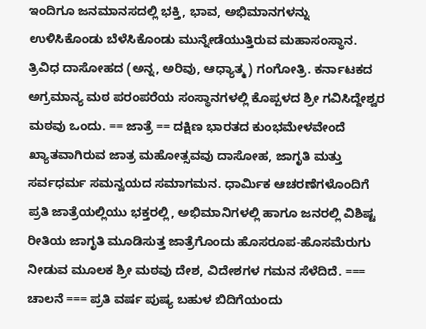ಇಂದಿಗೂ ಜನಮಾನಸದಲ್ಲಿ ಭಕ್ತಿ, ಭಾವ, ಅಭಿಮಾನಗಳನ್ನು ಉಳಿಸಿಕೊಂಡು ಬೆಳೆಸಿಕೊಂಡು ಮುನ್ನೇಡೆಯುತ್ತಿರುವ ಮಹಾಸಂಸ್ಥಾನ. ತ್ರಿವಿಧ ದಾಸೋಹದ (ಅನ್ನ, ಅರಿವು, ಆಧ್ಯಾತ್ಮ) ಗಂಗೋತ್ರಿ. ಕರ್ನಾಟಕದ ಅಗ್ರಮಾನ್ಯ ಮಠ ಪರಂಪರೆಯ ಸಂಸ್ಥಾನಗಳಲ್ಲಿ ಕೊಪ್ಪಳದ ಶ್ರೀ ಗವಿಸಿದ್ದೇಶ್ವರ ಮಠವು ಒಂದು. == ಜಾತ್ರೆ == ದಕ್ಷಿಣ ಭಾರತದ ಕುಂಭಮೇಳವೇಂದೆ ಖ್ಯಾತವಾಗಿರುವ ಜಾತ್ರ ಮಹೋತ್ಸವವು ದಾಸೋಹ, ಜಾಗೃತಿ ಮತ್ತು ಸರ್ವಧರ್ಮ ಸಮನ್ವಯದ ಸಮಾಗಮನ. ಧಾರ್ಮಿಕ ಆಚರಣೆಗಳೊಂದಿಗೆ ಪ್ರತಿ ಜಾತ್ರೆಯಲ್ಲಿಯು ಭಕ್ತರಲ್ಲಿ, ಅಭಿಮಾನಿಗಳಲ್ಲಿ ಹಾಗೂ ಜನರಲ್ಲಿ ವಿಶಿಷ್ಟ ರೀತಿಯ ಜಾಗೃತಿ ಮೂಡಿಸುತ್ತ ಜಾತ್ರೆಗೊಂದು ಹೊಸರೂಪ-ಹೊಸಮೆರುಗು ನೀಡುವ ಮೂಲಕ ಶ್ರೀ ಮಠವು ದೇಶ, ವಿದೇಶಗಳ ಗಮನ ಸೆಳೆದಿದೆ. === ಚಾಲನೆ === ಪ್ರತಿ ವರ್ಷ ಪುಷ್ಯ ಬಹುಳ ಬಿದಿಗೆಯಂದು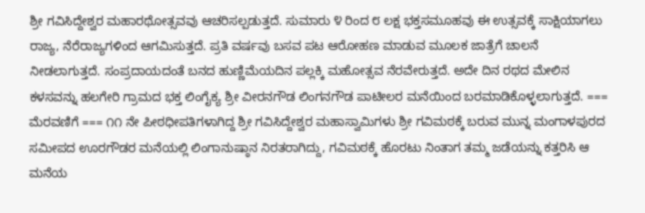ಶ್ರೀ ಗವಿಸಿದ್ದೇಶ್ವರ ಮಹಾರಥೋತ್ಸವವು ಆಚರಿಸಲ್ಪಡುತ್ತದೆ. ಸುಮಾರು ೪ ರಿಂದ ೮ ಲಕ್ಷ ಭಕ್ತಸಮೂಹವು ಈ ಉತ್ಸವಕ್ಕೆ ಸಾಕ್ಷಿಯಾಗಲು ರಾಜ್ಯ, ನೆರೆರಾಜ್ಯಗಳಿಂದ ಆಗಮಿಸುತ್ತದೆ. ಪ್ರತಿ ವರ್ಷವು ಬಸವ ಪಟ ಆರೋಹಣ ಮಾಡುವ ಮೂಲಕ ಜಾತ್ರೆಗೆ ಚಾಲನೆ ನೀಡಲಾಗುತ್ತದೆ. ಸಂಪ್ರದಾಯದಂತೆ ಬನದ ಹುಣ್ಣಿಮೆಯದಿನ ಪಲ್ಲಕ್ಕಿ ಮಹೋತ್ಸವ ನೆರವೇರುತ್ತದೆ. ಅದೇ ದಿನ ರಥದ ಮೇಲಿನ ಕಳಸವನ್ನು ಹಲಗೇರಿ ಗ್ರಾಮದ ಭಕ್ತ ಲಿಂಗೈಕ್ಯ ಶ್ರೀ ವೀರನಗೌಡ ಲಿಂಗನಗೌಡ ಪಾಟೀಲರ ಮನೆಯಿಂದ ಬರಮಾಡಿಕೊಳ್ಳಲಾಗುತ್ತದೆ. === ಮೆರವಣಿಗೆ === ೧೧ ನೇ ಪೀಠಧೀಪತಿಗಳಾಗಿದ್ದ ಶ್ರೀ ಗವಿಸಿದ್ದೇಶ್ವರ ಮಹಾಸ್ವಾಮಿಗಳು ಶ್ರೀ ಗವಿಮಠಕ್ಕೆ ಬರುವ ಮುನ್ನ ಮಂಗಾಳಪುರದ ಸಮೀಪದ ಊರಗೌಡರ ಮನೆಯಲ್ಲಿ ಲಿಂಗಾನುಷ್ಠಾನ ನಿರತರಾಗಿದ್ದು, ಗವಿಮಠಕ್ಕೆ ಹೊರಟು ನಿಂತಾಗ ತಮ್ಮ ಜಡೆಯನ್ನು ಕತ್ತರಿಸಿ ಆ ಮನೆಯ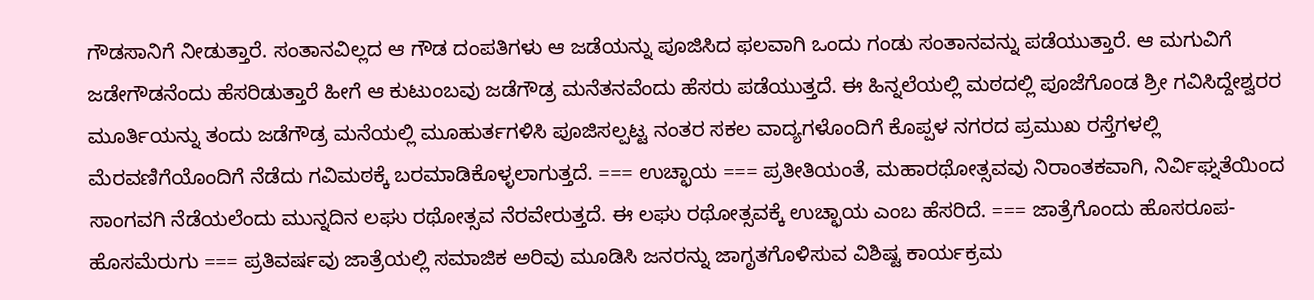ಗೌಡಸಾನಿಗೆ ನೀಡುತ್ತಾರೆ. ಸಂತಾನವಿಲ್ಲದ ಆ ಗೌಡ ದಂಪತಿಗಳು ಆ ಜಡೆಯನ್ನು ಪೂಜಿಸಿದ ಫಲವಾಗಿ ಒಂದು ಗಂಡು ಸಂತಾನವನ್ನು ಪಡೆಯುತ್ತಾರೆ. ಆ ಮಗುವಿಗೆ ಜಡೇಗೌಡನೆಂದು ಹೆಸರಿಡುತ್ತಾರೆ ಹೀಗೆ ಆ ಕುಟುಂಬವು ಜಡೆಗೌಡ್ರ ಮನೆತನವೆಂದು ಹೆಸರು ಪಡೆಯುತ್ತದೆ. ಈ ಹಿನ್ನಲೆಯಲ್ಲಿ ಮಠದಲ್ಲಿ ಪೂಜೆಗೊಂಡ ಶ್ರೀ ಗವಿಸಿದ್ದೇಶ್ವರರ ಮೂರ್ತಿಯನ್ನು ತಂದು ಜಡೆಗೌಡ್ರ ಮನೆಯಲ್ಲಿ ಮೂಹುರ್ತಗಳಿಸಿ ಪೂಜಿಸಲ್ಪಟ್ಟ ನಂತರ ಸಕಲ ವಾದ್ಯಗಳೊಂದಿಗೆ ಕೊಪ್ಪಳ ನಗರದ ಪ್ರಮುಖ ರಸ್ತೆಗಳಲ್ಲಿ ಮೆರವಣಿಗೆಯೊಂದಿಗೆ ನೆಡೆದು ಗವಿಮಠಕ್ಕೆ ಬರಮಾಡಿಕೊಳ್ಳಲಾಗುತ್ತದೆ. === ಉಚ್ಛಾಯ === ಪ್ರತೀತಿಯಂತೆ, ಮಹಾರಥೋತ್ಸವವು ನಿರಾಂತಕವಾಗಿ, ನಿರ್ವಿಘ್ನತೆಯಿಂದ ಸಾಂಗವಗಿ ನೆಡೆಯಲೆಂದು ಮುನ್ನದಿನ ಲಘು ರಥೋತ್ಸವ ನೆರವೇರುತ್ತದೆ. ಈ ಲಘು ರಥೋತ್ಸವಕ್ಕೆ ಉಚ್ಛಾಯ ಎಂಬ ಹೆಸರಿದೆ. === ಜಾತ್ರೆಗೊಂದು ಹೊಸರೂಪ-ಹೊಸಮೆರುಗು === ಪ್ರತಿವರ್ಷವು ಜಾತ್ರೆಯಲ್ಲಿ ಸಮಾಜಿಕ ಅರಿವು ಮೂಡಿಸಿ ಜನರನ್ನು ಜಾಗೃತಗೊಳಿಸುವ ವಿಶಿಷ್ಟ ಕಾರ್ಯಕ್ರಮ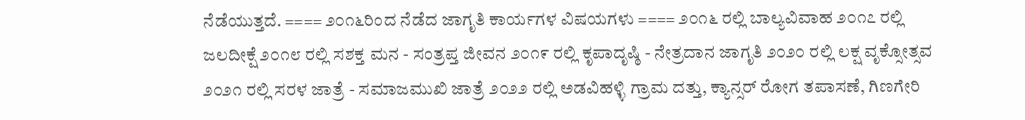ನೆಡೆಯುತ್ತದೆ. ==== ೨೦೧೬ರಿಂದ ನೆಡೆದ ಜಾಗೃತಿ ಕಾರ್ಯಗಳ ವಿಷಯಗಳು ==== ೨೦೧೬ ರಲ್ಲಿ ಬಾಲ್ಯವಿವಾಹ ೨೦೧೭ ರಲ್ಲಿ ಜಲದೀಕ್ಷೆ ೨೦೧೮ ರಲ್ಲಿ ಸಶಕ್ತ ಮನ - ಸಂತ್ರಪ್ತ ಜೀವನ ೨೦೧೯ ರಲ್ಲಿ ಕೃಪಾದೃಷ್ಠಿ - ನೇತ್ರದಾನ ಜಾಗೃತಿ ೨೦೨೦ ರಲ್ಲಿ ಲಕ್ಷ ವೃಕ್ಸೋತ್ಸವ ೨೦೨೧ ರಲ್ಲಿ ಸರಳ ಜಾತ್ರೆ - ಸಮಾಜಮುಖಿ ಜಾತ್ರೆ ೨೦೨೨ ರಲ್ಲಿ ಅಡವಿಹಳ್ಳಿ ಗ್ರಾಮ ದತ್ತು, ಕ್ಯಾನ್ಸರ್ ರೋಗ ತಪಾಸಣೆ, ಗಿಣಗೇರಿ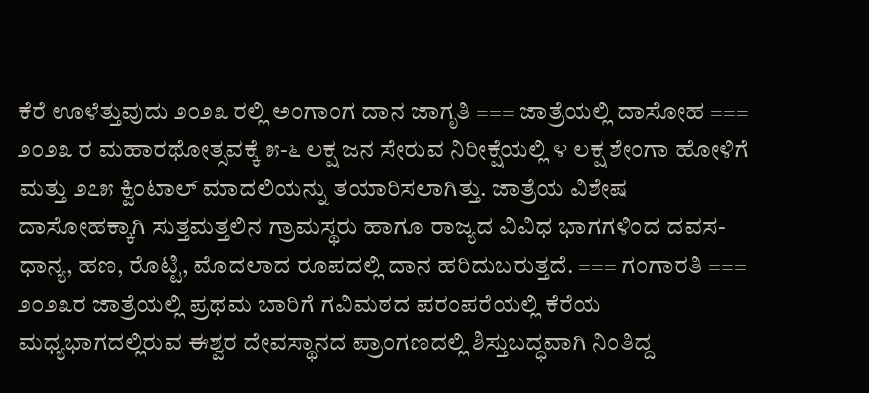ಕೆರೆ ಊಳೆತ್ತುವುದು ೨೦೨೩ ರಲ್ಲಿ ಅಂಗಾಂಗ ದಾನ ಜಾಗೃತಿ === ಜಾತ್ರೆಯಲ್ಲಿ ದಾಸೋಹ === ೨೦೨೩ ರ ಮಹಾರಥೋತ್ಸವಕ್ಕೆ ೫-೬ ಲಕ್ಷ ಜನ ಸೇರುವ ನಿರೀಕ್ಷೆಯಲ್ಲಿ ೪ ಲಕ್ಷ ಶೇಂಗಾ ಹೋಳಿಗೆ ಮತ್ತು ೨೭೫ ಕ್ವಿಂಟಾಲ್ ಮಾದಲಿಯನ್ನು ತಯಾರಿಸಲಾಗಿತ್ತು. ಜಾತ್ರೆಯ ವಿಶೇಷ ದಾಸೋಹಕ್ಕಾಗಿ ಸುತ್ತಮತ್ತಲಿನ ಗ್ರಾಮಸ್ಥರು ಹಾಗೂ ರಾಜ್ಯದ ವಿವಿಧ ಭಾಗಗಳಿಂದ ದವಸ-ಧಾನ್ಯ, ಹಣ, ರೊಟ್ಟಿ, ಮೊದಲಾದ ರೂಪದಲ್ಲಿ ದಾನ ಹರಿದುಬರುತ್ತದೆ. === ಗಂಗಾರತಿ === ೨೦೨೩ರ ಜಾತ್ರೆಯಲ್ಲಿ ಪ್ರಥಮ ಬಾರಿಗೆ ಗವಿಮಠದ ಪರಂಪರೆಯಲ್ಲಿ ಕೆರೆಯ ಮಧ್ಯಭಾಗದಲ್ಲಿರುವ ಈಶ್ವರ ದೇವಸ್ಥಾನದ ಪ್ರಾಂಗಣದಲ್ಲಿ ಶಿಸ್ತುಬದ್ಧವಾಗಿ ನಿಂತಿದ್ದ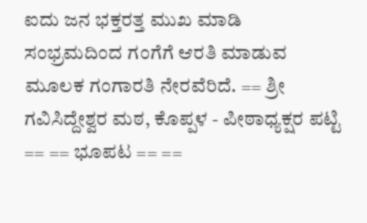ಐದು ಜನ ಭಕ್ತರತ್ತ ಮುಖ ಮಾಡಿ ಸಂಭ್ರಮದಿಂದ ಗಂಗೆಗೆ ಆರತಿ ಮಾಡುವ ಮೂಲಕ ಗಂಗಾರತಿ ನೇರವೆರಿದೆ. == ಶ್ರೀ ಗವಿಸಿದ್ದೇಶ್ವರ ಮಠ, ಕೊಪ್ಪಳ - ಪೀಠಾಧ್ಯಕ್ಷರ ಪಟ್ಟಿ == == ಭೂಪಟ == ==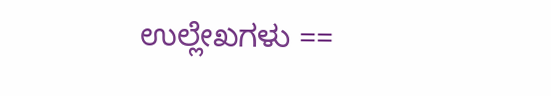ಉಲ್ಲೇಖಗಳು ==